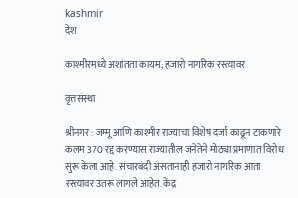kashmir
देश

काश्मीरमध्ये अशांतता कायम; हजारो नागरिक रस्त्यावर

वृत्तसंस्था

श्रीनगर : जम्मू आणि काश्‍मीर राज्याचा विशेष दर्जा काढून टाकणारे कलम 370 रद्द करण्यास राज्यातील जनेतेने मोठ्या प्रमाणात विरोध सुरू केला आहे. संचारबंदी असतानाही हजारो नागरिक आता रस्त्यावर उतरू लागले आहेत. केंद्र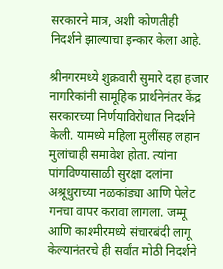सरकारने मात्र, अशी कोणतीही निदर्शने झाल्याचा इन्कार केला आहे.

श्रीनगरमध्ये शुक्रवारी सुमारे दहा हजार नागरिकांनी सामूहिक प्रार्थनेनंतर केंद्र सरकारच्या निर्णयाविरोधात निदर्शने केली. यामध्ये महिला मुलींसह लहान मुलांचाही समावेश होता. त्यांना पांगविण्यासाळी सुरक्षा दलांना अश्रूधुराच्या नळकांड्या आणि पेलेट गनचा वापर करावा लागला. जम्मू आणि काश्‍मीरमध्ये संचारबंदी लागू केल्यानंतरचे ही सर्वांत मोठी निदर्शने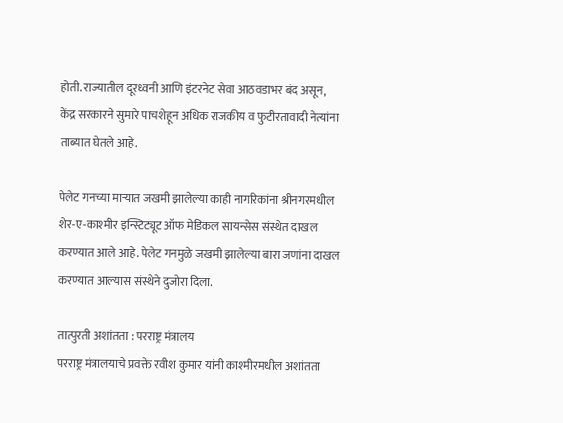होती. राज्यातील दूरध्वनी आणि इंटरनेट सेवा आठवडाभर बंद असून, केंद्र सरकारने सुमारे पाचशेहून अधिक राजकीय व फुटीरतावादी नेत्यांना ताब्यात घेतले आहे.

पेलेट गनच्या माऱ्यात जखमी झालेल्या काही नागरिकांना श्रीनगरमधील शेर-ए-काश्‍मीर इन्स्टिट्यूट ऑफ मेडिकल सायन्सेस संस्थेत दाखल करण्यात आले आहे. पेलेट गनमुळे जखमी झालेल्या बारा जणांना दाखल करण्यात आल्यास संस्थेने दुजोरा दिला.

तात्पुरती अशांतता : परराष्ट्र मंत्रालय
परराष्ट्र मंत्रालयाचे प्रवक्ते रवीश कुमार यांनी काश्‍मीरमधील अशांतता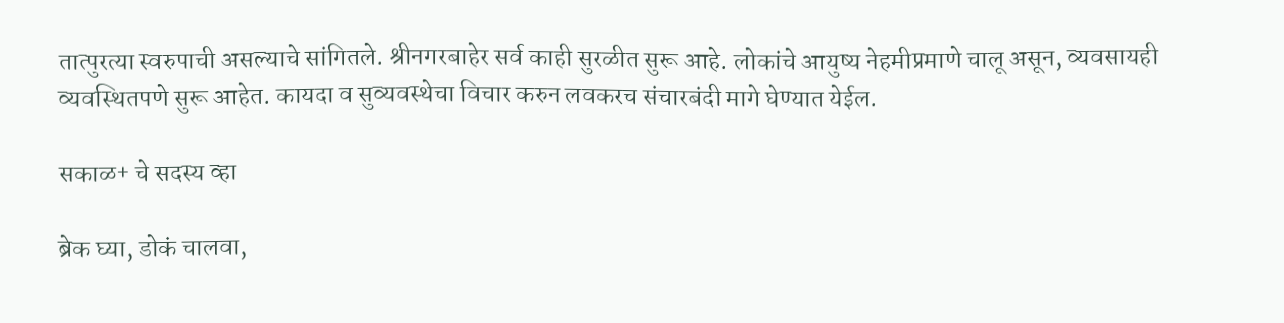तात्पुरत्या स्वरुपाची असल्याचे सांगितले. श्रीनगरबाहेर सर्व काही सुरळीत सुरू आहे. लोकांचे आयुष्य नेहमीप्रमाणे चालू असून, व्यवसायही व्यवस्थितपणे सुरू आहेत. कायदा व सुव्यवस्थेचा विचार करुन लवकरच संचारबंदी मागे घेण्यात येईल.

सकाळ+ चे सदस्य व्हा

ब्रेक घ्या, डोकं चालवा,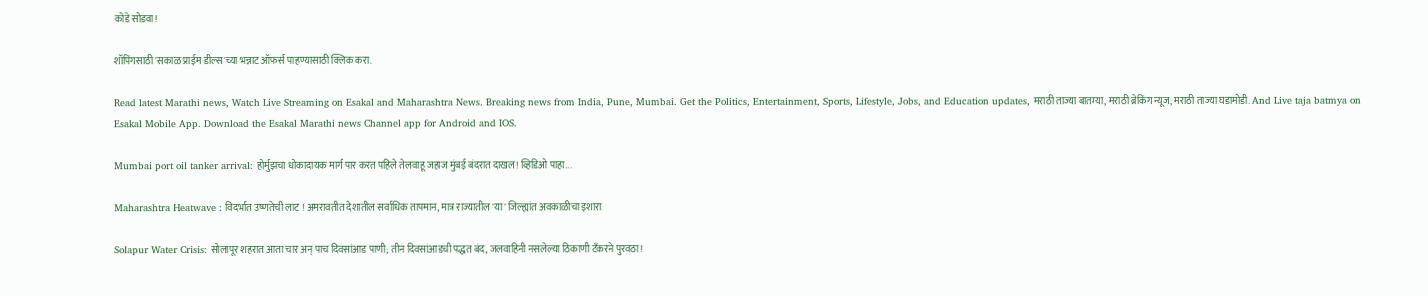कोडे सोडवा!

शॉपिंगसाठी 'सकाळ प्राईम डील्स'च्या भन्नाट ऑफर्स पाहण्यासाठी क्लिक करा.

Read latest Marathi news, Watch Live Streaming on Esakal and Maharashtra News. Breaking news from India, Pune, Mumbai. Get the Politics, Entertainment, Sports, Lifestyle, Jobs, and Education updates, मराठी ताज्या बातम्या, मराठी ब्रेकिंग न्यूज, मराठी ताज्या घडामोडी. And Live taja batmya on Esakal Mobile App. Download the Esakal Marathi news Channel app for Android and IOS.

Mumbai port oil tanker arrival: होर्मुझचा धोकादायक मार्ग पार करत पहिले तेलवाहू जहाज मुंबई बंदरात दाखल! व्हिडिओ पाहा...

Maharashtra Heatwave : विदर्भात उष्णतेची लाट ! अमरावतीत देशातील सर्वाधिक तापमान, मात्र राज्यातील 'या' जिल्ह्यांत अवकाळीचा इशारा

Solapur Water Crisis: सोलापूर शहरात आता चार अन् पाच दिवसांआड पाणी; तीन दिवसांआडची पद्धत बंद, जलवाहिनी नसलेल्या ठिकाणी टँकरने पुरवठा!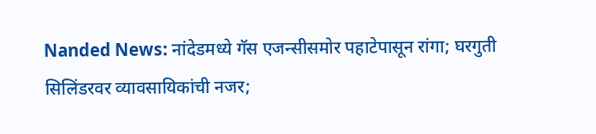Nanded News: नांदेडमध्ये गॅस एजन्सीसमोर पहाटेपासून रांगा; घरगुती सिलिंडरवर व्यावसायिकांची नजर;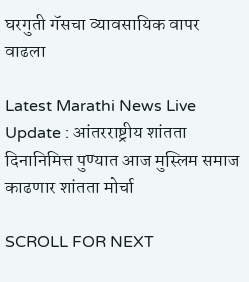घरगुती गॅसचा व्यावसायिक वापर वाढला

Latest Marathi News Live Update : आंतरराष्ट्रीय शांतता दिनानिमित्त पुण्यात आज मुस्लिम समाज काढणार शांतता मोर्चा

SCROLL FOR NEXT